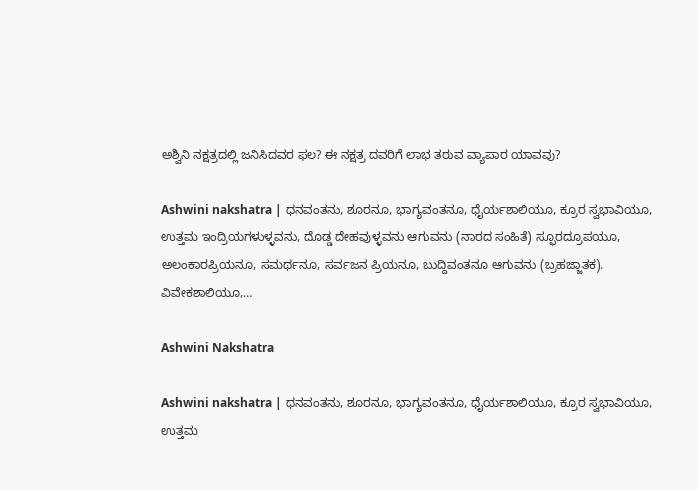ಅಶ್ವಿನಿ ನಕ್ಷತ್ರದಲ್ಲಿ ಜನಿಸಿದವರ ಫಲ? ಈ ನಕ್ಷತ್ರ ದವರಿಗೆ ಲಾಭ ತರುವ ವ್ಯಾಪಾರ ಯಾವವು?

Ashwini nakshatra | ಧನವಂತನು, ಶೂರನೂ, ಭಾಗ್ಯವಂತನೂ, ಧೈರ್ಯಶಾಲಿಯೂ, ಕ್ರೂರ ಸ್ವಭಾವಿಯೂ, ಉತ್ತಮ ಇಂದ್ರಿಯಗಳುಳ್ಳವನು, ದೊಡ್ಡ ದೇಹವುಳ್ಳವನು ಆಗುವನು (ನಾರದ ಸಂಹಿತೆ) ಸ್ಫೂರದ್ರೂಪಯೂ, ಅಲಂಕಾರಪ್ರಿಯನೂ, ಸಮರ್ಥನೂ, ಸರ್ವಜನ ಪ್ರಿಯನೂ, ಬುದ್ದಿವಂತನೂ ಆಗುವನು (ಬ್ರಹಜ್ಜಾತಕ). ವಿವೇಕಶಾಲಿಯೂ,…

Ashwini Nakshatra

Ashwini nakshatra | ಧನವಂತನು, ಶೂರನೂ, ಭಾಗ್ಯವಂತನೂ, ಧೈರ್ಯಶಾಲಿಯೂ, ಕ್ರೂರ ಸ್ವಭಾವಿಯೂ, ಉತ್ತಮ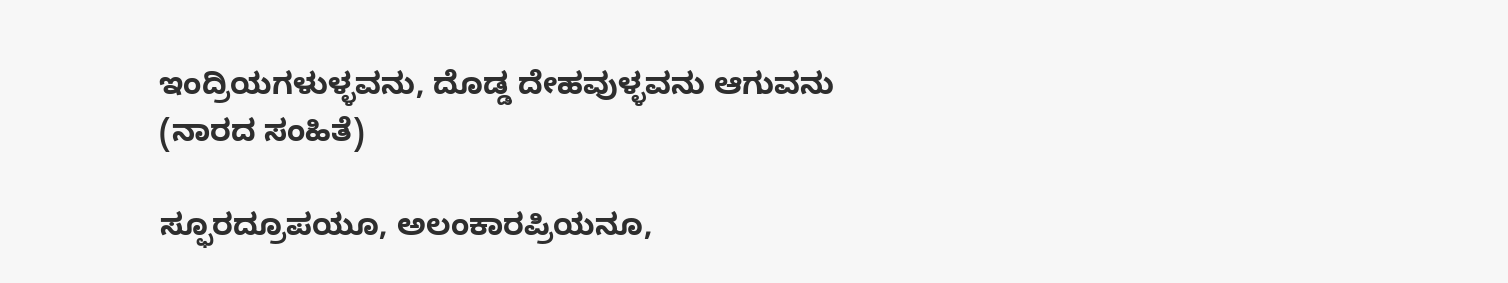ಇಂದ್ರಿಯಗಳುಳ್ಳವನು, ದೊಡ್ಡ ದೇಹವುಳ್ಳವನು ಆಗುವನು (ನಾರದ ಸಂಹಿತೆ)

ಸ್ಫೂರದ್ರೂಪಯೂ, ಅಲಂಕಾರಪ್ರಿಯನೂ,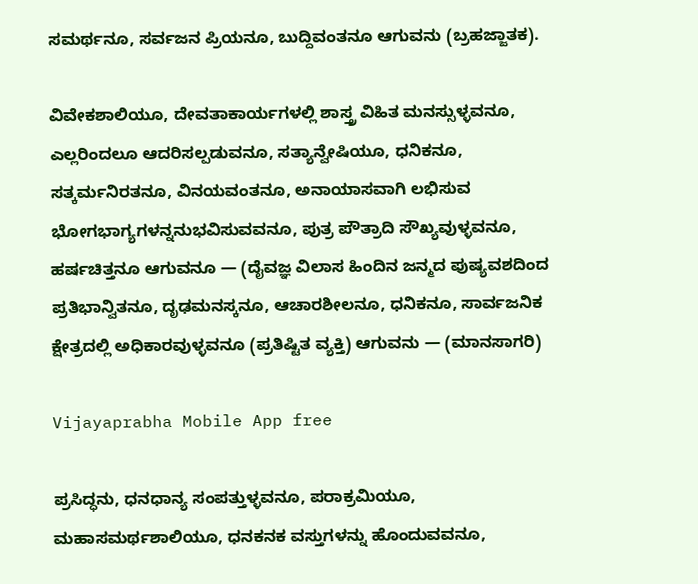ಸಮರ್ಥನೂ, ಸರ್ವಜನ ಪ್ರಿಯನೂ, ಬುದ್ದಿವಂತನೂ ಆಗುವನು (ಬ್ರಹಜ್ಜಾತಕ).

ವಿವೇಕಶಾಲಿಯೂ, ದೇವತಾಕಾರ್ಯಗಳಲ್ಲಿ ಶಾಸ್ತ್ರ ವಿಹಿತ ಮನಸ್ಸುಳ್ಳವನೂ, ಎಲ್ಲರಿಂದಲೂ ಆದರಿಸಲ್ಪಡುವನೂ, ಸತ್ಯಾನ್ವೇಷಿಯೂ, ಧನಿಕನೂ, ಸತ್ಕರ್ಮನಿರತನೂ, ವಿನಯವಂತನೂ, ಅನಾಯಾಸವಾಗಿ ಲಭಿಸುವ ಭೋಗಭಾಗ್ಯಗಳನ್ನನುಭವಿಸುವವನೂ, ಪುತ್ರ ಪೌತ್ರಾದಿ ಸೌಖ್ಯವುಳ್ಳವನೂ, ಹರ್ಷಚಿತ್ತನೂ ಆಗುವನೂ — (ದೈವಜ್ಞ ವಿಲಾಸ ಹಿಂದಿನ ಜನ್ಮದ ಪುಷ್ಯವಶದಿಂದ ಪ್ರತಿಭಾನ್ವಿತನೂ, ದೃಢಮನಸ್ಕನೂ, ಆಚಾರಶೀಲನೂ, ಧನಿಕನೂ, ಸಾರ್ವಜನಿಕ ಕ್ಷೇತ್ರದಲ್ಲಿ ಅಧಿಕಾರವುಳ್ಳವನೂ (ಪ್ರತಿಷ್ಟಿತ ವ್ಯಕ್ತಿ) ಆಗುವನು — (ಮಾನಸಾಗರಿ)

Vijayaprabha Mobile App free

ಪ್ರಸಿದ್ಧನು, ಧನಧಾನ್ಯ ಸಂಪತ್ತುಳ್ಳವನೂ, ಪರಾಕ್ರಮಿಯೂ, ಮಹಾಸಮರ್ಥಶಾಲಿಯೂ, ಧನಕನಕ ವಸ್ತುಗಳನ್ನು ಹೊಂದುವವನೂ,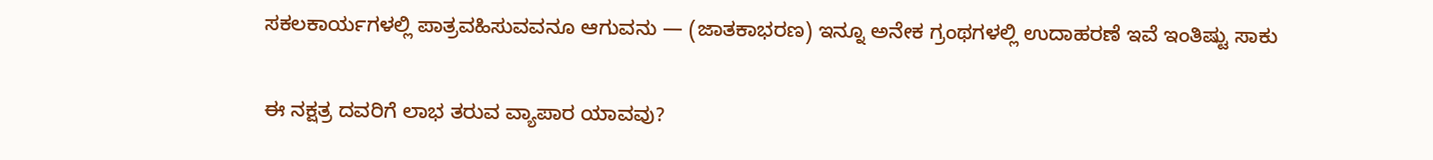ಸಕಲಕಾರ್ಯಗಳಲ್ಲಿ ಪಾತ್ರವಹಿಸುವವನೂ ಆಗುವನು — (ಜಾತಕಾಭರಣ) ಇನ್ನೂ ಅನೇಕ ಗ್ರಂಥಗಳಲ್ಲಿ ಉದಾಹರಣೆ ಇವೆ ಇಂತಿಷ್ಟು ಸಾಕು

ಈ ನಕ್ಷತ್ರ ದವರಿಗೆ ಲಾಭ ತರುವ ವ್ಯಾಪಾರ ಯಾವವು?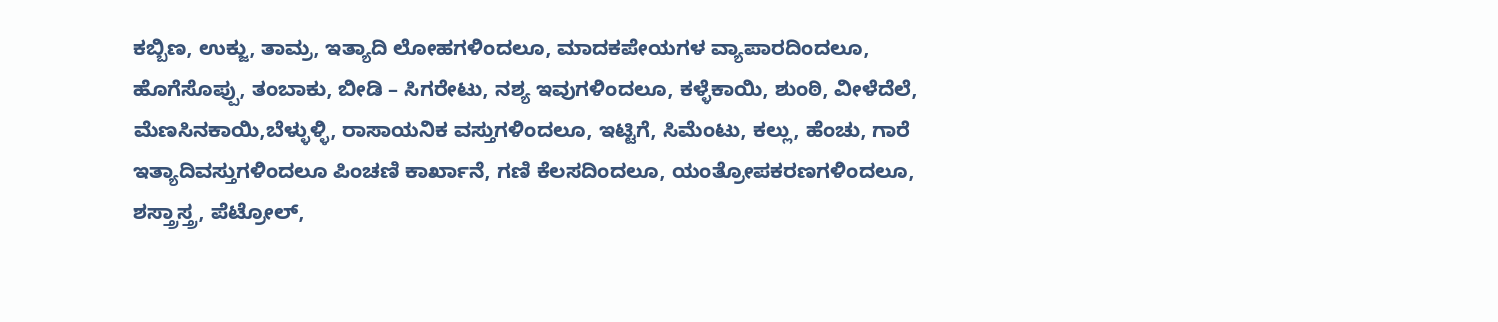ಕಬ್ಬಿಣ, ಉಕ್ಜು, ತಾಮ್ರ, ಇತ್ಯಾದಿ ಲೋಹಗಳಿಂದಲೂ, ಮಾದಕಪೇಯಗಳ ವ್ಯಾಪಾರದಿಂದಲೂ, ಹೊಗೆಸೊಪ್ಪು, ತಂಬಾಕು, ಬೀಡಿ – ಸಿಗರೇಟು, ನಶ್ಯ ಇವುಗಳಿಂದಲೂ, ಕಳ್ಳೆಕಾಯಿ, ಶುಂಠಿ, ವೀಳೆದೆಲೆ, ಮೆಣಸಿನಕಾಯಿ,ಬೆಳ್ಳುಳ್ಳಿ, ರಾಸಾಯನಿಕ ವಸ್ತುಗಳಿಂದಲೂ, ಇಟ್ಟಿಗೆ, ಸಿಮೆಂಟು, ಕಲ್ಲು, ಹೆಂಚು, ಗಾರೆ ಇತ್ಯಾದಿವಸ್ತುಗಳಿಂದಲೂ ಪಿಂಚಣಿ ಕಾರ್ಖಾನೆ, ಗಣಿ ಕೆಲಸದಿಂದಲೂ, ಯಂತ್ರೋಪಕರಣಗಳಿಂದಲೂ, ಶಸ್ತ್ರಾಸ್ತ್ರ, ಪೆಟ್ರೋಲ್,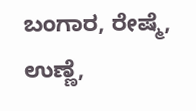ಬಂಗಾರ, ರೇಷ್ಮೆ, ಉಣ್ಣೆ,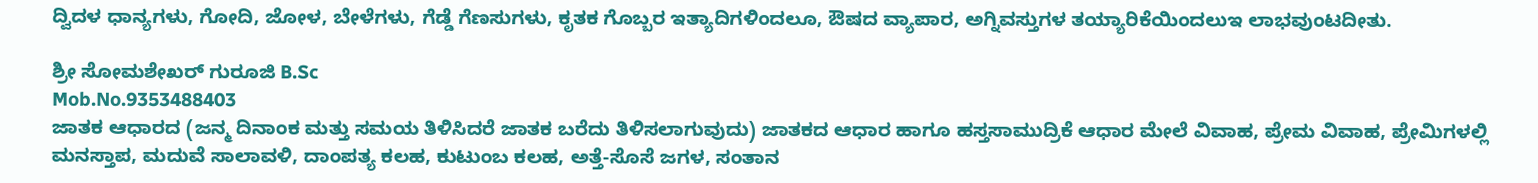ದ್ವಿದಳ ಧಾನ್ಯಗಳು, ಗೋದಿ, ಜೋಳ, ಬೇಳೆಗಳು, ಗೆಡ್ಡೆ ಗೆಣಸುಗಳು, ಕೃತಕ ಗೊಬ್ಬರ ಇತ್ಯಾದಿಗಳಿಂದಲೂ, ಔಷದ ವ್ಯಾಪಾರ, ಅಗ್ನಿವಸ್ತುಗಳ ತಯ್ಯಾರಿಕೆಯಿಂದಲುಇ ಲಾಭವುಂಟದೀತು.

ಶ್ರೀ ಸೋಮಶೇಖರ್ ಗುರೂಜಿ B.Sc
Mob.No.9353488403
ಜಾತಕ ಆಧಾರದ (ಜನ್ಮ ದಿನಾಂಕ ಮತ್ತು ಸಮಯ ತಿಳಿಸಿದರೆ ಜಾತಕ ಬರೆದು ತಿಳಿಸಲಾಗುವುದು) ಜಾತಕದ ಆಧಾರ ಹಾಗೂ ಹಸ್ತಸಾಮುದ್ರಿಕೆ ಆಧಾರ ಮೇಲೆ ವಿವಾಹ, ಪ್ರೇಮ ವಿವಾಹ, ಪ್ರೇಮಿಗಳಲ್ಲಿ ಮನಸ್ತಾಪ, ಮದುವೆ ಸಾಲಾವಳಿ, ದಾಂಪತ್ಯ ಕಲಹ, ಕುಟುಂಬ ಕಲಹ, ಅತ್ತೆ-ಸೊಸೆ ಜಗಳ, ಸಂತಾನ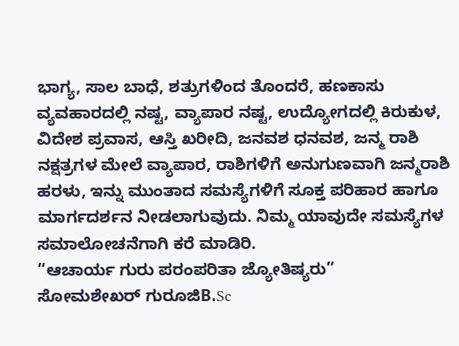ಭಾಗ್ಯ, ಸಾಲ ಬಾಧೆ, ಶತ್ರುಗಳಿಂದ ತೊಂದರೆ, ಹಣಕಾಸು ವ್ಯವಹಾರದಲ್ಲಿ ನಷ್ಟ, ವ್ಯಾಪಾರ ನಷ್ಟ, ಉದ್ಯೋಗದಲ್ಲಿ ಕಿರುಕುಳ, ವಿದೇಶ ಪ್ರವಾಸ, ಆಸ್ತಿ ಖರೀದಿ, ಜನವಶ ಧನವಶ, ಜನ್ಮ ರಾಶಿ ನಕ್ಷತ್ರಗಳ ಮೇಲೆ ವ್ಯಾಪಾರ, ರಾಶಿಗಳಿಗೆ ಅನುಗುಣವಾಗಿ ಜನ್ಮರಾಶಿ ಹರಳು, ಇನ್ನು ಮುಂತಾದ ಸಮಸ್ಯೆಗಳಿಗೆ ಸೂಕ್ತ ಪರಿಹಾರ ಹಾಗೂ ಮಾರ್ಗದರ್ಶನ ನೀಡಲಾಗುವುದು. ನಿಮ್ಮ ಯಾವುದೇ ಸಮಸ್ಯೆಗಳ ಸಮಾಲೋಚನೆಗಾಗಿ ಕರೆ ಮಾಡಿರಿ.
“ಆಚಾರ್ಯ ಗುರು ಪರಂಪರಿತಾ ಜ್ಯೋತಿಷ್ಯರು”
ಸೋಮಶೇಖರ್ ಗುರೂಜಿB.Sc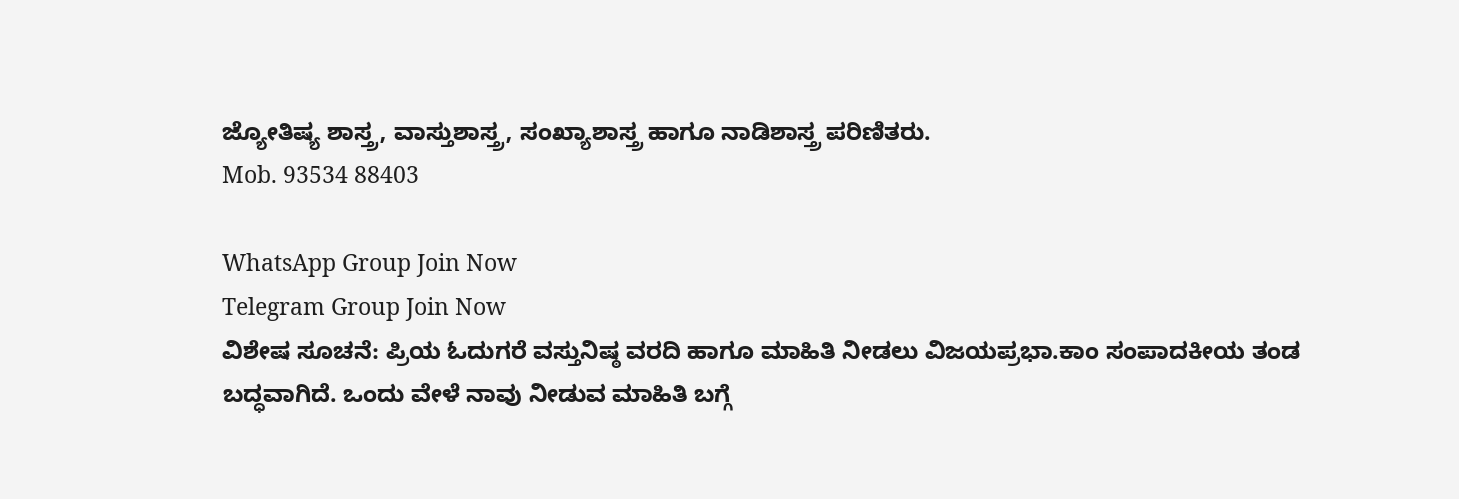ಜ್ಯೋತಿಷ್ಯ ಶಾಸ್ತ್ರ, ವಾಸ್ತುಶಾಸ್ತ್ರ, ಸಂಖ್ಯಾಶಾಸ್ತ್ರ ಹಾಗೂ ನಾಡಿಶಾಸ್ತ್ರ ಪರಿಣಿತರು.
Mob. 93534 88403

WhatsApp Group Join Now
Telegram Group Join Now
ವಿಶೇಷ ಸೂಚನೆ: ಪ್ರಿಯ ಓದುಗರೆ ವಸ್ತುನಿಷ್ಠ ವರದಿ‌ ಹಾಗೂ ಮಾಹಿತಿ ನೀಡಲು ವಿಜಯಪ್ರಭಾ.ಕಾಂ ಸಂಪಾದಕೀಯ ತಂಡ ಬದ್ಧವಾಗಿದೆ. ಒಂದು ವೇಳೆ ನಾವು ನೀಡುವ ಮಾಹಿತಿ ಬಗ್ಗೆ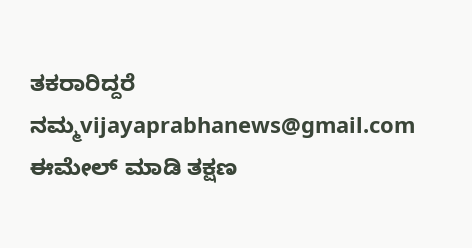ತಕರಾರಿದ್ದರೆ ನಮ್ಮ‌vijayaprabhanews@gmail.com ಈಮೇಲ್ ಮಾಡಿ ತಕ್ಷಣ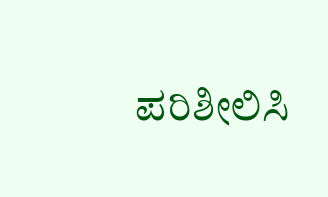ಪರಿಶೀಲಿಸಿ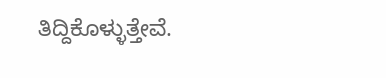ತಿದ್ದಿಕೊಳ್ಳುತ್ತೇವೆ.